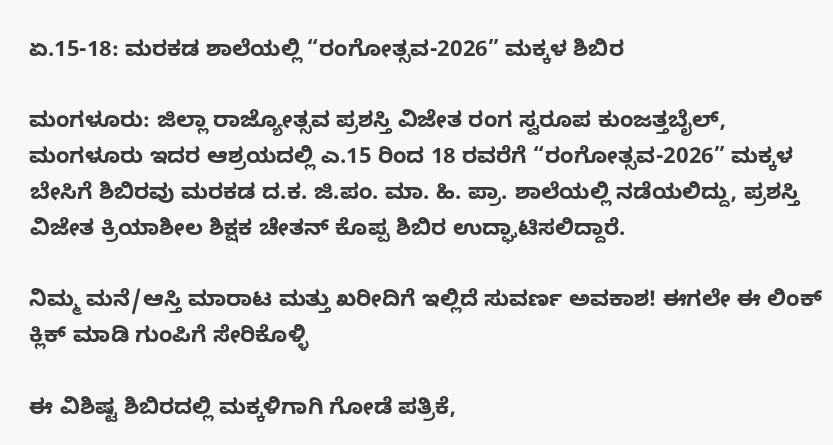ಏ.15-18: ಮರಕಡ ಶಾಲೆಯಲ್ಲಿ “ರಂಗೋತ್ಸವ-2026” ಮಕ್ಕಳ ಶಿಬಿರ

ಮಂಗಳೂರು: ಜಿಲ್ಲಾ ರಾಜ್ಯೋತ್ಸವ ಪ್ರಶಸ್ತಿ ವಿಜೇತ ರಂಗ ಸ್ವರೂಪ ಕುಂಜತ್ತಬೈಲ್, ಮಂಗಳೂರು ಇದರ ಆಶ್ರಯದಲ್ಲಿ ಎ.15 ರಿಂದ 18 ರವರೆಗೆ “ರಂಗೋತ್ಸವ-2026” ಮಕ್ಕಳ ಬೇಸಿಗೆ ಶಿಬಿರವು ಮರಕಡ ದ.ಕ. ಜಿ.ಪಂ. ಮಾ. ಹಿ. ಪ್ರಾ. ಶಾಲೆಯಲ್ಲಿ ನಡೆಯಲಿದ್ದು, ಪ್ರಶಸ್ತಿ ವಿಜೇತ ಕ್ರಿಯಾಶೀಲ ಶಿಕ್ಷಕ ಚೇತನ್ ಕೊಪ್ಪ ಶಿಬಿರ ಉದ್ಘಾಟಿಸಲಿದ್ದಾರೆ.

ನಿಮ್ಮ ಮನೆ/ಆಸ್ತಿ ಮಾರಾಟ ಮತ್ತು ಖರೀದಿಗೆ ಇಲ್ಲಿದೆ ಸುವರ್ಣ ಅವಕಾಶ! ಈಗಲೇ ಈ ಲಿಂಕ್ ಕ್ಲಿಕ್ ಮಾಡಿ ಗುಂಪಿಗೆ ಸೇರಿಕೊಳ್ಳಿ

ಈ ವಿಶಿಷ್ಟ ಶಿಬಿರದಲ್ಲಿ ಮಕ್ಕಳಿಗಾಗಿ ಗೋಡೆ ಪತ್ರಿಕೆ,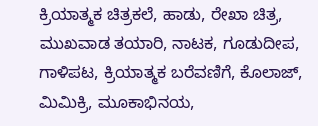ಕ್ರಿಯಾತ್ಮಕ ಚಿತ್ರಕಲೆ, ಹಾಡು, ರೇಖಾ ಚಿತ್ರ, ಮುಖವಾಡ ತಯಾರಿ, ನಾಟಕ, ಗೂಡುದೀಪ, ಗಾಳಿಪಟ, ಕ್ರಿಯಾತ್ಮಕ ಬರೆವಣಿಗೆ, ಕೊಲಾಜ್, ಮಿಮಿಕ್ರಿ, ಮೂಕಾಭಿನಯ,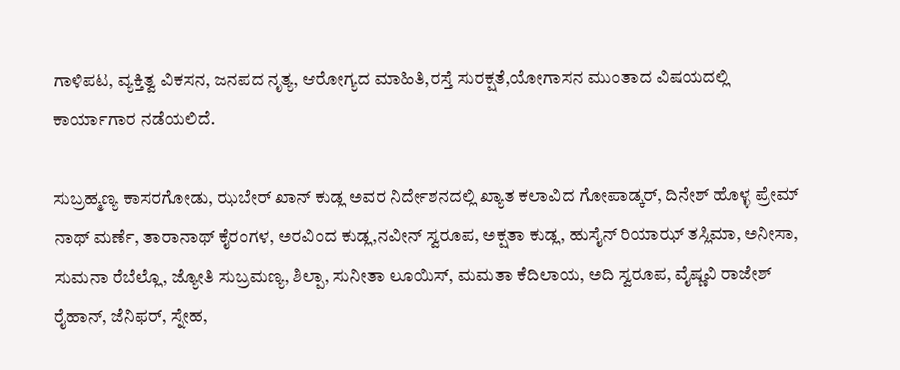ಗಾಳಿಪಟ, ವ್ಯಕ್ತಿತ್ವ ವಿಕಸನ, ಜನಪದ ನೃತ್ಯ, ಆರೋಗ್ಯದ ಮಾಹಿತಿ,ರಸ್ತೆ ಸುರಕ್ಷತೆ,ಯೋಗಾಸನ ಮುಂತಾದ ವಿಷಯದಲ್ಲಿ ಕಾರ್ಯಾಗಾರ ನಡೆಯಲಿದೆ.

ಸುಬ್ರಹ್ಮಣ್ಯ ಕಾಸರಗೋಡು, ಝಬೇರ್ ಖಾನ್ ಕುಡ್ಲ ಅವರ ನಿರ್ದೇಶನದಲ್ಲಿ ಖ್ಯಾತ ಕಲಾವಿದ ಗೋಪಾಡ್ಕರ್, ದಿನೇಶ್ ಹೊಳ್ಳ ಪ್ರೇಮ್‌ ನಾಥ್ ಮರ್ಣೆ, ತಾರಾನಾಥ್ ಕೈರಂಗಳ, ಅರವಿಂದ ಕುಡ್ಲ,ನವೀನ್‌ ಸ್ವರೂಪ, ಅಕ್ಷತಾ ಕುಡ್ಲ, ಹುಸೈನ್ ರಿಯಾಝ್ ತಸ್ಲಿಮಾ, ಅನೀಸಾ, ಸುಮನಾ ರೆಬೆಲ್ಲೊ, ಜ್ಯೋತಿ ಸುಬ್ರಮಣ್ಯ, ಶಿಲ್ಪಾ, ಸುನೀತಾ ಲೂಯಿಸ್, ಮಮತಾ ಕೆದಿಲಾಯ, ಅದಿ ಸ್ವರೂಪ, ವೈಷ್ಣವಿ ರಾಜೇಶ್ ರೈಹಾನ್, ಜೆನಿಫರ್, ಸ್ನೇಹ,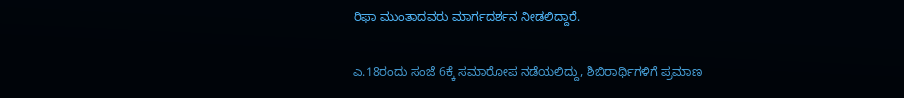ರಿಫಾ ಮುಂತಾದವರು ಮಾರ್ಗದರ್ಶನ ನೀಡಲಿದ್ದಾರೆ.

ಎ.18ರಂದು ಸಂಜೆ 6ಕ್ಕೆ ಸಮಾರೋಪ ನಡೆಯಲಿದ್ದು, ಶಿಬಿರಾರ್ಥಿಗಳಿಗೆ ಪ್ರಮಾಣ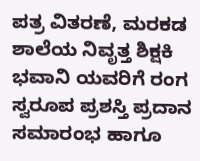ಪತ್ರ ವಿತರಣೆ, ಮರಕಡ ಶಾಲೆಯ ನಿವೃತ್ತ ಶಿಕ್ಷಕಿ ಭವಾನಿ ಯವರಿಗೆ ರಂಗ ಸ್ವರೂಪ ಪ್ರಶಸ್ತಿ ಪ್ರದಾನ ಸಮಾರಂಭ ಹಾಗೂ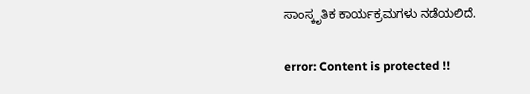ಸಾಂಸ್ಕೃತಿಕ ಕಾರ್ಯಕ್ರಮಗಳು ನಡೆಯಲಿದೆ.

error: Content is protected !!